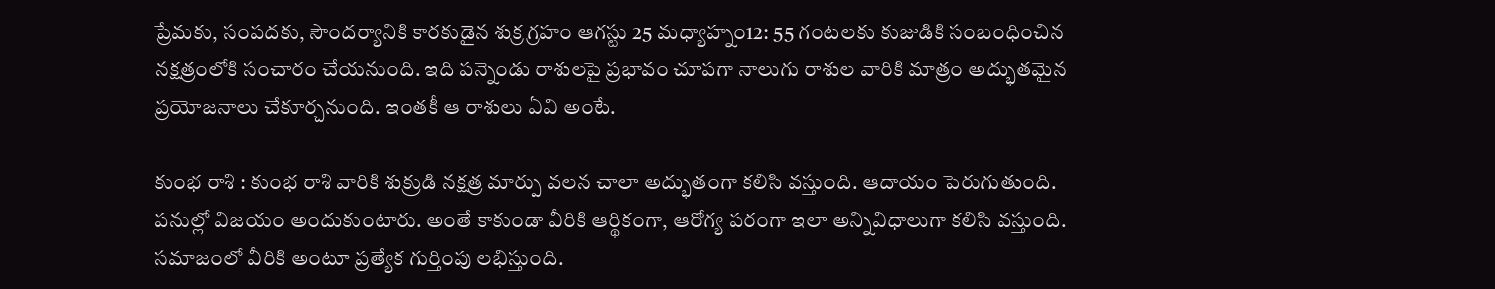ప్రేమకు, సంపదకు, సౌందర్యానికి కారకుడైన శుక్ర గ్రహం ఆగస్టు 25 మధ్యాహ్నం12: 55 గంటలకు కుజుడికి సంబంధించిన నక్షత్రంలోకి సంచారం చేయనుంది. ఇది పన్నెండు రాశులపై ప్రభావం చూపగా నాలుగు రాశుల వారికి మాత్రం అద్భుతమైన ప్రయోజనాలు చేకూర్చనుంది. ఇంతకీ ఆ రాశులు ఏవి అంటే.

కుంభ రాశి : కుంభ రాశి వారికి శుక్రుడి నక్షత్ర మార్పు వలన చాలా అద్భుతంగా కలిసి వస్తుంది. ఆదాయం పెరుగుతుంది. పనుల్లో విజయం అందుకుంటారు. అంతే కాకుండా వీరికి ఆర్థికంగా, ఆరోగ్య పరంగా ఇలా అన్నివిధాలుగా కలిసి వస్తుంది. సమాజంలో వీరికి అంటూ ప్రత్యేక గుర్తింపు లభిస్తుంది.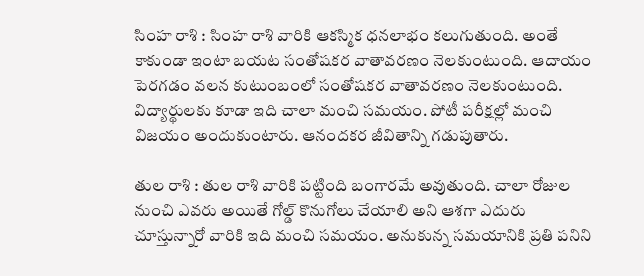సింహ రాశి : సింహ రాశి వారికి ఆకస్మిక ధనలాభం కలుగుతుంది. అంతే కాకుండా ఇంటా బయట సంతోషకర వాతావరణం నెలకుంటుంది. ఆదాయం పెరగడం వలన కుటుంబంలో సంతోషకర వాతావరణం నెలకుంటుంది. విద్యార్థులకు కూడా ఇది చాలా మంచి సమయం. పోటీ పరీక్షల్లో మంచి విజయం అందుకుంటారు. ఆనందకర జీవితాన్ని గడుపుతారు.

తుల రాశి : తుల రాశి వారికి పట్టింది బంగారమే అవుతుంది. చాలా రోజుల నుంచి ఎవరు అయితే గోల్డ్ కొనుగోలు చేయాలి అని ఆశగా ఎదురు చూస్తున్నారో వారికి ఇది మంచి సమయం. అనుకున్న సమయానికి ప్రతి పనిని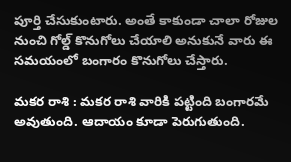పూర్తి చేసుకుంటారు. అంతే కాకుండా చాలా రోజుల నుంచి గోల్డ్ కొనుగోలు చేయాలి అనుకునే వారు ఈ సమయంలో బంగారం కొనుగోలు చేస్తారు.

మకర రాశి : మకర రాశి వారికి పట్టింది బంగారమే అవుతుంది. ఆదాయం కూడా పెరుగుతుంది.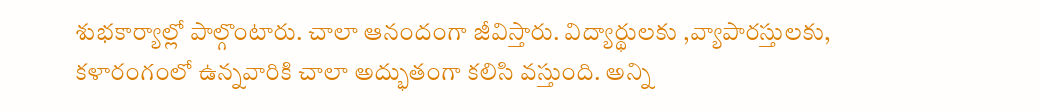శుభకార్యాల్లో పాల్గొంటారు. చాలా ఆనందంగా జీవిస్తారు. విద్యార్థులకు ,వ్యాపారస్తులకు, కళారంగంలో ఉన్నవారికి చాలా అద్భుతంగా కలిసి వస్తుంది. అన్ని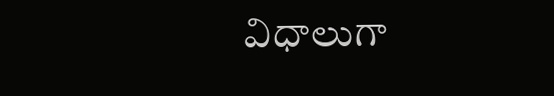విధాలుగా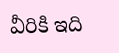వీరికి ఇది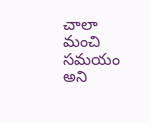చాలా మంచి సమయం అని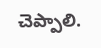చెప్పాలి.